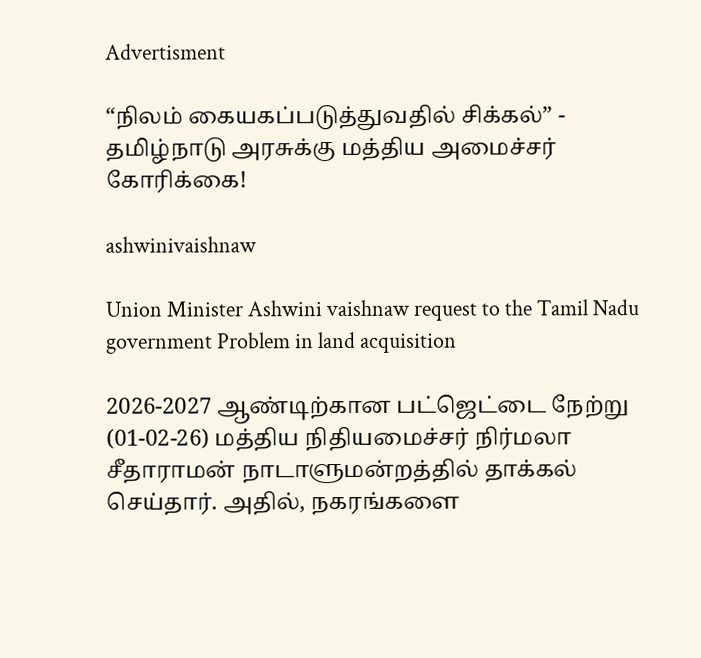Advertisment

“நிலம் கையகப்படுத்துவதில் சிக்கல்” - தமிழ்நாடு அரசுக்கு மத்திய அமைச்சர் கோரிக்கை!

ashwinivaishnaw

Union Minister Ashwini vaishnaw request to the Tamil Nadu government Problem in land acquisition

2026-2027 ஆண்டிற்கான பட்ஜெட்டை நேற்று (01-02-26) மத்திய நிதியமைச்சர் நிர்மலா சீதாராமன் நாடாளுமன்றத்தில் தாக்கல் செய்தார். அதில், நகரங்களை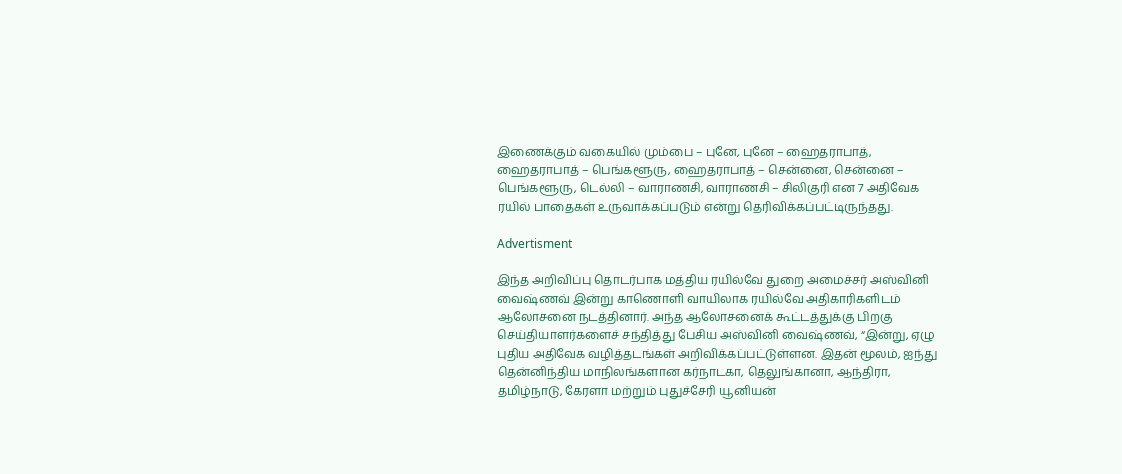இணைக்கும் வகையில் மும்பை – புனே, புனே – ஹைதராபாத், ஹைதராபாத் – பெங்களூரு, ஹைதராபாத் – சென்னை, சென்னை – பெங்களூரு, டெல்லி – வாராணசி, வாராணசி – சிலிகுரி என 7 அதிவேக ரயில் பாதைகள் உருவாக்கப்படும் என்று தெரிவிக்கப்பட்டிருந்தது.

Advertisment

இந்த அறிவிப்பு தொடர்பாக மத்திய ரயில்வே துறை அமைச்சர் அஸ்வினி வைஷ்ணவ் இன்று காணொளி வாயிலாக ரயில்வே அதிகாரிகளிடம் ஆலோசனை நடத்தினார். அந்த ஆலோசனைக் கூட்டத்துக்கு பிறகு செய்தியாளர்களைச் சந்தித்து பேசிய அஸ்வினி வைஷ்ணவ், “இன்று, ஏழு புதிய அதிவேக வழித்தடங்கள் அறிவிக்கப்பட்டுள்ளன. இதன் மூலம், ஐந்து தென்னிந்திய மாநிலங்களான கர்நாடகா, தெலுங்கானா, ஆந்திரா, தமிழ்நாடு, கேரளா மற்றும் புதுச்சேரி யூனியன்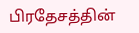பிரதேசத்தின்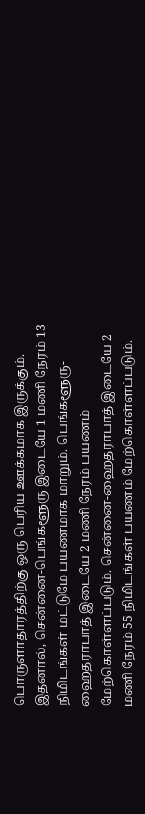பொருளாதாரத்திற்கு ஒரு பெரிய ஊக்கமாக இருக்கும். இதனால், சென்னை-பெங்களூரு இடையே 1 மணி நேரம் 13 நிமிடங்கள் மட்டுமே பயணமாக மாறும். பெங்களூரு-ஹைதராபாத் இடையே 2 மணி நேரம் பயணம் மேற்கொள்ளப்படும். சென்னை-ஹைதராபாத் இடையே 2 மணி நேரம் 55 நிமிடங்கள் பயணம் மேற்கொள்ளப்படும்.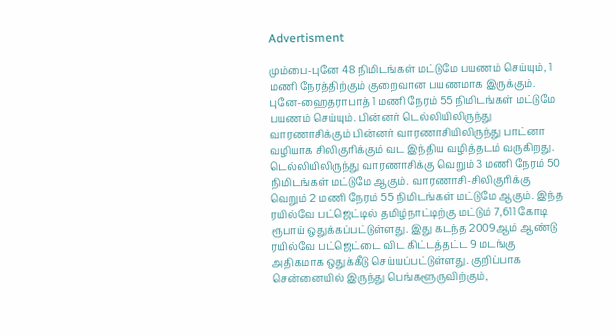Advertisment

மும்பை-புனே 48 நிமிடங்கள் மட்டுமே பயணம் செய்யும், 1 மணி நேரத்திற்கும் குறைவான பயணமாக இருக்கும். புனே-ஹைதராபாத் 1 மணி நேரம் 55 நிமிடங்கள் மட்டுமே பயணம் செய்யும். பின்னர் டெல்லியிலிருந்து வாரணாசிக்கும் பின்னர் வாரணாசியிலிருந்து பாட்னா வழியாக சிலிகுரிக்கும் வட இந்திய வழித்தடம் வருகிறது. டெல்லியிலிருந்து வாரணாசிக்கு வெறும் 3 மணி நேரம் 50 நிமிடங்கள் மட்டுமே ஆகும். வாரணாசி-சிலிகுரிக்கு வெறும் 2 மணி நேரம் 55 நிமிடங்கள் மட்டுமே ஆகும். இந்த ரயில்வே பட்ஜெட்டில் தமிழ்நாட்டிற்கு மட்டும் 7,611 கோடி ரூபாய் ஒதுக்கப்பட்டுள்ளது. இது கடந்த 2009ஆம் ஆண்டு ரயில்வே பட்ஜெட்டை விட கிட்டத்தட்ட 9 மடங்கு அதிகமாக ஒதுக்கீடு செய்யப்பட்டுள்ளது. குறிப்பாக சென்னையில் இருந்து பெங்களூருவிற்கும்,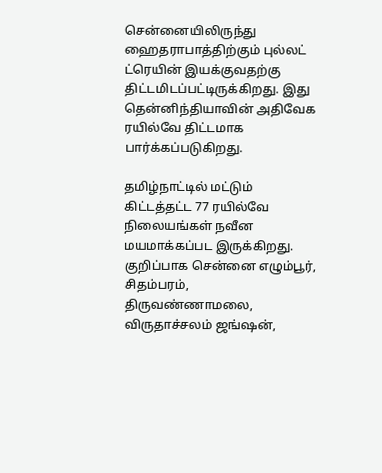சென்னையிலிருந்து ஹைதராபாத்திற்கும் புல்லட் ட்ரெயின் இயக்குவதற்கு திட்டமிடப்பட்டிருக்கிறது. இது தென்னிந்தியாவின் அதிவேக ரயில்வே திட்டமாக பார்க்கப்படுகிறது.

தமிழ்நாட்டில் மட்டும் கிட்டத்தட்ட 77 ரயில்வே நிலையங்கள் நவீன மயமாக்கப்பட இருக்கிறது. குறிப்பாக சென்னை எழும்பூர், சிதம்பரம், திருவண்ணாமலை, விருதாச்சலம் ஜங்ஷன்,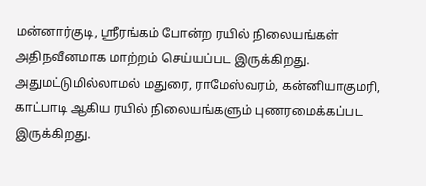மன்னார்குடி, ஸ்ரீரங்கம் போன்ற ரயில் நிலையங்கள் அதிநவீனமாக மாற்றம் செய்யப்பட இருக்கிறது. அதுமட்டுமில்லாமல் மதுரை, ராமேஸ்வரம், கன்னியாகுமரி, காட்பாடி ஆகிய ரயில் நிலையங்களும் புணரமைக்கப்பட இருக்கிறது.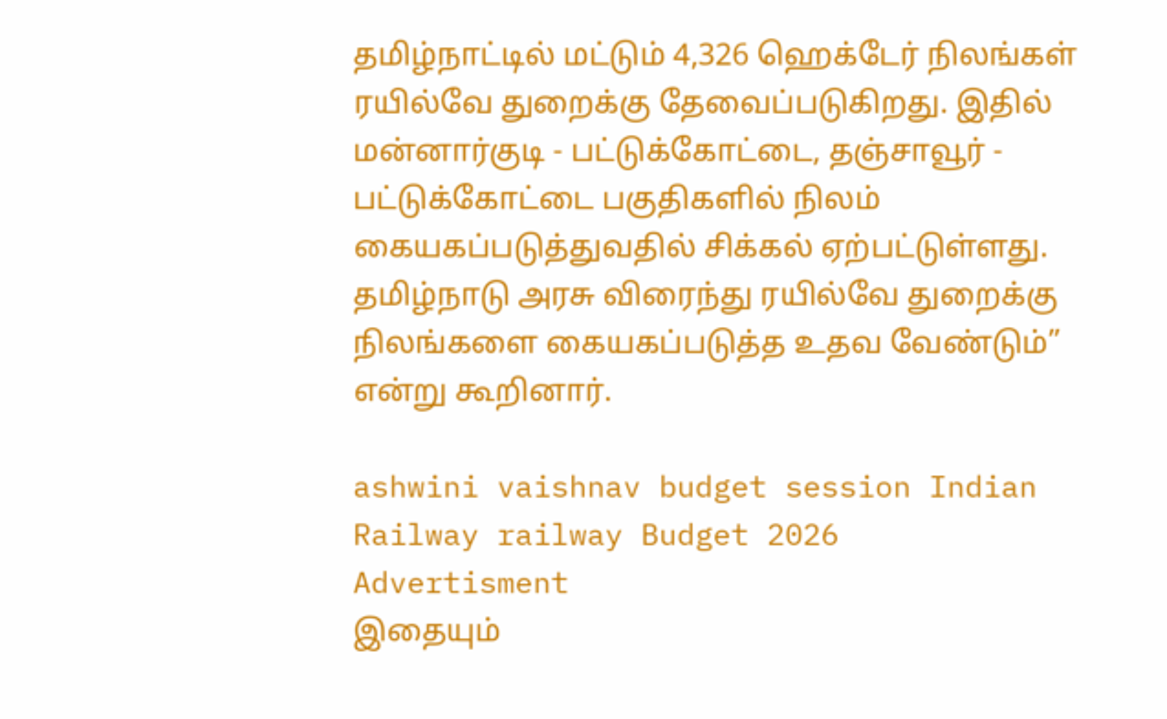தமிழ்நாட்டில் மட்டும் 4,326 ஹெக்டேர் நிலங்கள் ரயில்வே துறைக்கு தேவைப்படுகிறது. இதில் மன்னார்குடி - பட்டுக்கோட்டை, தஞ்சாவூர் - பட்டுக்கோட்டை பகுதிகளில் நிலம் கையகப்படுத்துவதில் சிக்கல் ஏற்பட்டுள்ளது. தமிழ்நாடு அரசு விரைந்து ரயில்வே துறைக்கு நிலங்களை கையகப்படுத்த உதவ வேண்டும்” என்று கூறினார்.

ashwini vaishnav budget session Indian Railway railway Budget 2026
Advertisment
இதையும்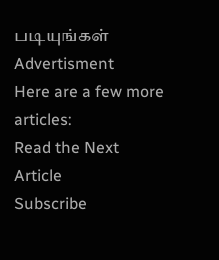படியுங்கள்
Advertisment
Here are a few more articles:
Read the Next Article
Subscribe